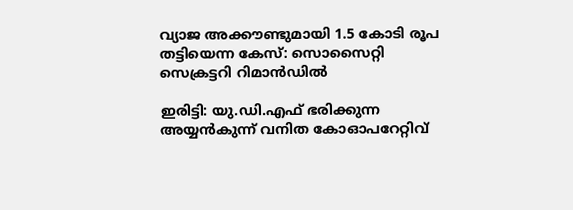വ്യാജ അക്കൗണ്ടുമായി 1.5 കോടി രൂപ തട്ടിയെന്ന കേസ്: സൊസൈറ്റി സെക്രട്ടറി റിമാൻഡിൽ

ഇരിട്ടി: യു.ഡി.എഫ് ഭരിക്കുന്ന അയ്യൻകുന്ന് വനിത കോഓപറേറ്റിവ്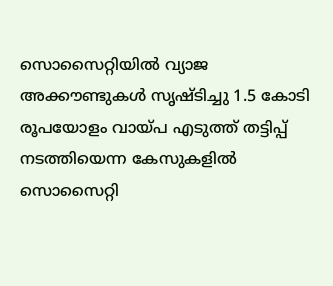സൊസൈറ്റിയിൽ വ്യാജ അക്കൗണ്ടുകൾ സൃഷ്‌ടിച്ചു 1.5 കോടി രൂപയോളം വായ്‌പ എടുത്ത് തട്ടിപ്പ് നടത്തിയെന്ന കേസുകളിൽ സൊസൈറ്റി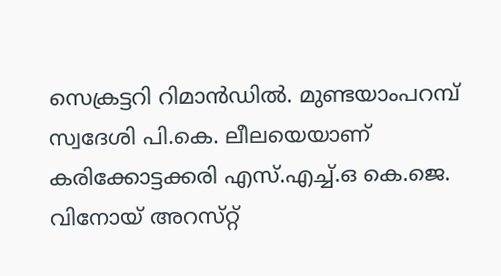സെക്രട്ടറി റിമാൻഡിൽ. മുണ്ടയാംപറമ്പ് സ്വദേശി പി.കെ. ലീലയെയാണ് കരിക്കോട്ടക്കരി എസ്.എച്ച്‌.ഒ കെ.ജെ. വിനോയ് അറസ്‌റ്റ്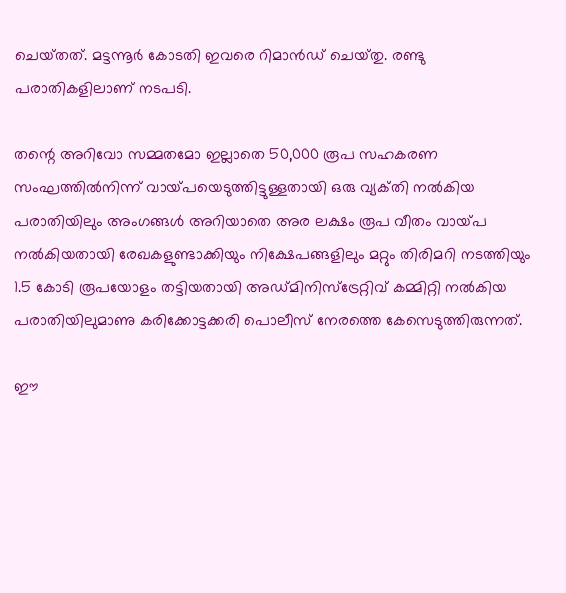ചെയ്‌തത്‌. മട്ടന്നൂർ കോടതി ഇവരെ റിമാൻഡ് ചെയ്‌തു. രണ്ടു പരാതികളിലാണ് നടപടി.

തന്റെ അറിവോ സമ്മതമോ ഇല്ലാതെ 50,000 രൂപ സഹകരണ സംഘത്തിൽനിന്ന് വായ്‌പയെടുത്തിട്ടുള്ളതായി ഒരു വ്യക്‌തി നൽകിയ പരാതിയിലും അംഗങ്ങൾ അറിയാതെ അര ലക്ഷം രൂപ വീതം വായ്‌പ നൽകിയതായി രേഖകളുണ്ടാക്കിയും നിക്ഷേപങ്ങളിലും മറ്റും തിരിമറി നടത്തിയും 1.5 കോടി രൂപയോളം തട്ടിയതായി അഡ്‌മിനിസ്‌ട്രേറ്റിവ് കമ്മിറ്റി നൽകിയ പരാതിയിലുമാണു കരിക്കോട്ടക്കരി പൊലീസ് നേരത്തെ കേസെടുത്തിരുന്നത്.

ഈ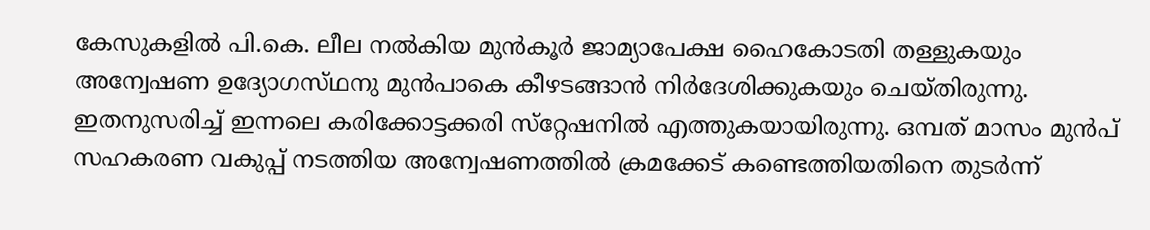കേസുകളിൽ പി.കെ. ലീല നൽകിയ മുൻകൂർ ജാമ്യാപേക്ഷ ഹൈകോടതി തള്ളുകയും അന്വേഷണ ഉദ്യോഗസ്‌ഥനു മുൻപാകെ കീഴടങ്ങാൻ നിർദേശിക്കുകയും ചെയ്തിരുന്നു. ഇതനുസരിച്ച് ഇന്നലെ കരിക്കോട്ടക്കരി സ്‌റ്റേഷനിൽ എത്തുകയായിരുന്നു. ഒമ്പത് മാസം മുൻപ് സഹകരണ വകുപ്പ് നടത്തിയ അന്വേഷണത്തിൽ ക്രമക്കേട് കണ്ടെത്തിയതിനെ തുടർന്ന്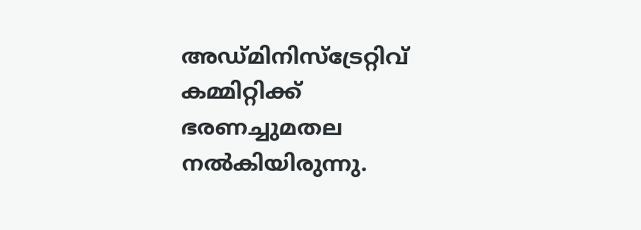അഡ്മിനിസ്ട്രേറ്റിവ് കമ്മിറ്റിക്ക് ഭരണച്ചുമതല നൽകിയിരുന്നു.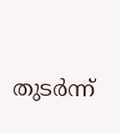തുടർന്ന്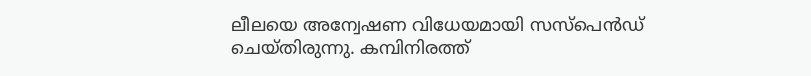ലീലയെ അന്വേഷണ വിധേയമായി സസ്പെൻഡ് ചെയ്തിരുന്നു. കമ്പിനിരത്ത്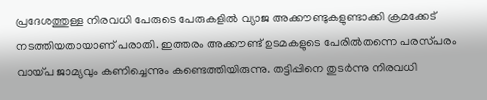പ്രദേശത്തുള്ള നിരവധി പേരുടെ പേരുകളിൽ വ്യാജ അക്കൗണ്ടുകളുണ്ടാക്കി ക്രമക്കേട് നടത്തിയതായാണ് പരാതി. ഇത്തരം അക്കൗണ്ട് ഉടമകളുടെ പേരിൽതന്നെ പരസ്‌പരം വായ്‌പ ജാമ്യവും കണിച്ചെന്നും കണ്ടെത്തിയിരുന്നു. തട്ടിപ്പിനെ തുടർന്നു നിരവധി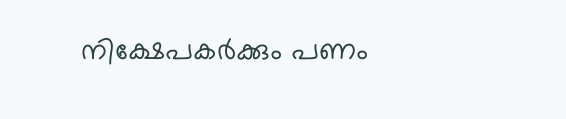നിക്ഷേപകർക്കും പണം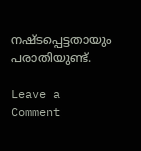നഷ്‌ടപ്പെട്ടതായും പരാതിയുണ്ട്.

Leave a Comment